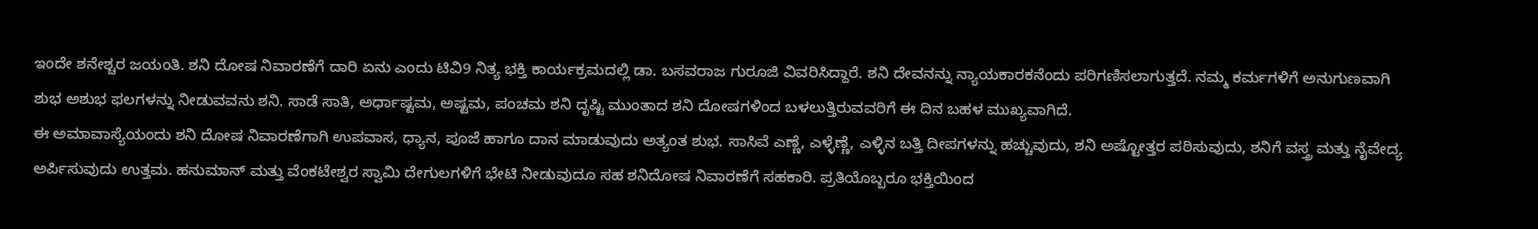ಇಂದೇ ಶನೇಶ್ಚರ ಜಯಂತಿ. ಶನಿ ದೋಷ ನಿವಾರಣೆಗೆ ದಾರಿ ಏನು ಎಂದು ಟಿವಿ9 ನಿತ್ಯ ಭಕ್ತಿ ಕಾರ್ಯಕ್ರಮದಲ್ಲಿ ಡಾ. ಬಸವರಾಜ ಗುರೂಜಿ ವಿವರಿಸಿದ್ದಾರೆ. ಶನಿ ದೇವನನ್ನು ನ್ಯಾಯಕಾರಕನೆಂದು ಪರಿಗಣಿಸಲಾಗುತ್ತದೆ. ನಮ್ಮ ಕರ್ಮಗಳಿಗೆ ಅನುಗುಣವಾಗಿ ಶುಭ ಅಶುಭ ಫಲಗಳನ್ನು ನೀಡುವವನು ಶನಿ. ಸಾಡೆ ಸಾತಿ, ಅರ್ಧಾಷ್ಟಮ, ಅಷ್ಟಮ, ಪಂಚಮ ಶನಿ ದೃಷ್ಟಿ ಮುಂತಾದ ಶನಿ ದೋಷಗಳಿಂದ ಬಳಲುತ್ತಿರುವವರಿಗೆ ಈ ದಿನ ಬಹಳ ಮುಖ್ಯವಾಗಿದೆ.
ಈ ಅಮಾವಾಸ್ಯೆಯಂದು ಶನಿ ದೋಷ ನಿವಾರಣೆಗಾಗಿ ಉಪವಾಸ, ಧ್ಯಾನ, ಪೂಜೆ ಹಾಗೂ ದಾನ ಮಾಡುವುದು ಅತ್ಯಂತ ಶುಭ. ಸಾಸಿವೆ ಎಣ್ಣೆ, ಎಳ್ಳೆಣ್ಣೆ, ಎಳ್ಳಿನ ಬತ್ತಿ ದೀಪಗಳನ್ನು ಹಚ್ಚುವುದು, ಶನಿ ಅಷ್ಟೋತ್ತರ ಪಠಿಸುವುದು, ಶನಿಗೆ ವಸ್ತ್ರ ಮತ್ತು ನೈವೇದ್ಯ ಅರ್ಪಿಸುವುದು ಉತ್ತಮ. ಹನುಮಾನ್ ಮತ್ತು ವೆಂಕಟೇಶ್ವರ ಸ್ವಾಮಿ ದೇಗುಲಗಳಿಗೆ ಭೇಟಿ ನೀಡುವುದೂ ಸಹ ಶನಿದೋಷ ನಿವಾರಣೆಗೆ ಸಹಕಾರಿ. ಪ್ರತಿಯೊಬ್ಬರೂ ಭಕ್ತಿಯಿಂದ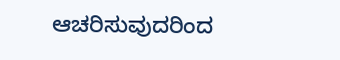ಆಚರಿಸುವುದರಿಂದ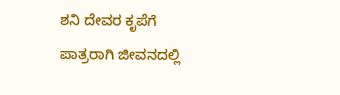ಶನಿ ದೇವರ ಕೃಪೆಗೆ ಪಾತ್ರರಾಗಿ ಜೀವನದಲ್ಲಿ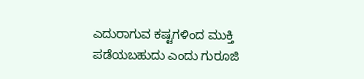ಎದುರಾಗುವ ಕಷ್ಟಗಳಿಂದ ಮುಕ್ತಿ ಪಡೆಯಬಹುದು ಎಂದು ಗುರೂಜಿ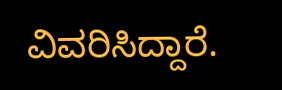ವಿವರಿಸಿದ್ದಾರೆ.